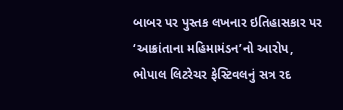બાબર પર પુસ્તક લખનાર ઇતિહાસકાર પર ‘આક્રાંતાના મહિમામંડન’નો આરોપ, ભોપાલ લિટરેચર ફેસ્ટિવલનું સત્ર રદ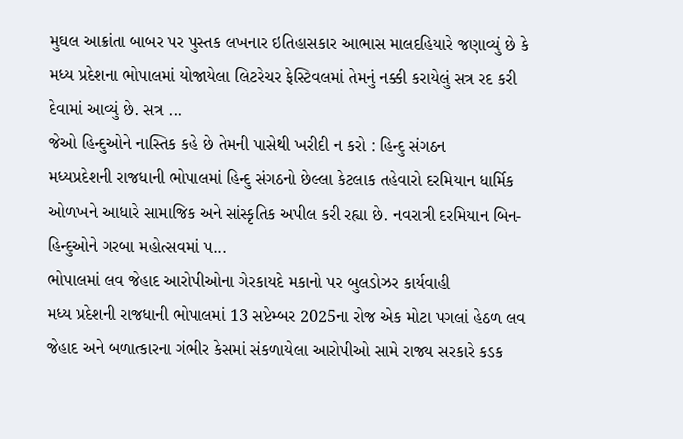મુઘલ આક્રાંતા બાબર પર પુસ્તક લખનાર ઇતિહાસકાર આભાસ માલદહિયારે જણાવ્યું છે કે મધ્ય પ્રદેશના ભોપાલમાં યોજાયેલા લિટરેચર ફેસ્ટિવલમાં તેમનું નક્કી કરાયેલું સત્ર રદ કરી દેવામાં આવ્યું છે. સત્ર ...
જેઓ હિન્દુઓને નાસ્તિક કહે છે તેમની પાસેથી ખરીદી ન કરો : હિન્દુ સંગઠન
મધ્યપ્રદેશની રાજધાની ભોપાલમાં હિન્દુ સંગઠનો છેલ્લા કેટલાક તહેવારો દરમિયાન ધાર્મિક ઓળખને આધારે સામાજિક અને સાંસ્કૃતિક અપીલ કરી રહ્યા છે. નવરાત્રી દરમિયાન બિન-હિન્દુઓને ગરબા મહોત્સવમાં પ...
ભોપાલમાં લવ જેહાદ આરોપીઓના ગેરકાયદે મકાનો પર બુલડોઝર કાર્યવાહી
મધ્ય પ્રદેશની રાજધાની ભોપાલમાં 13 સપ્ટેમ્બર 2025ના રોજ એક મોટા પગલાં હેઠળ લવ જેહાદ અને બળાત્કારના ગંભીર કેસમાં સંકળાયેલા આરોપીઓ સામે રાજ્ય સરકારે કડક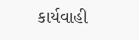કાર્યવાહી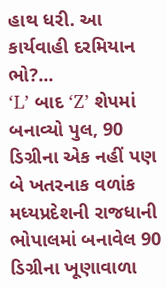હાથ ધરી. આ કાર્યવાહી દરમિયાન ભો?...
‘L’ બાદ ‘Z’ શેપમાં બનાવ્યો પુલ, 90 ડિગ્રીના એક નહીં પણ બે ખતરનાક વળાંક
મધ્યપ્રદેશની રાજધાની ભોપાલમાં બનાવેલ 90 ડિગ્રીના ખૂણાવાળા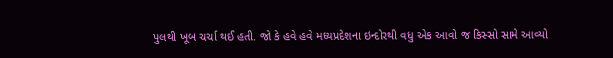પુલથી ખૂબ ચર્ચા થઈ હતી. જો કે હવે હવે મધ્યપ્રદેશના ઇન્દોરથી વધુ એક આવો જ કિસ્સો સામે આવ્યો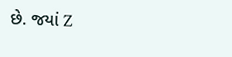છે. જયાં Z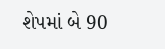શેપમાં બે 90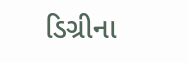ડિગ્રીના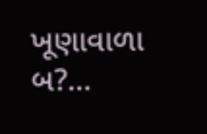ખૂણાવાળા બ?...